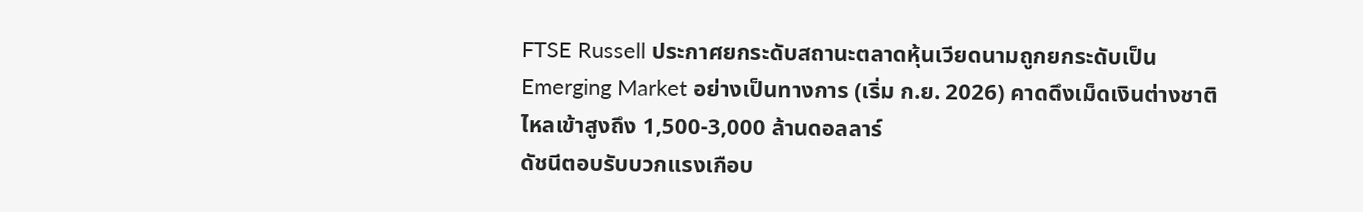FTSE Russell ประกาศยกระดับสถานะตลาดหุ้นเวียดนามถูกยกระดับเป็น Emerging Market อย่างเป็นทางการ (เริ่ม ก.ย. 2026) คาดดึงเม็ดเงินต่างชาติไหลเข้าสูงถึง 1,500-3,000 ล้านดอลลาร์
ดัชนีตอบรับบวกแรงเกือบ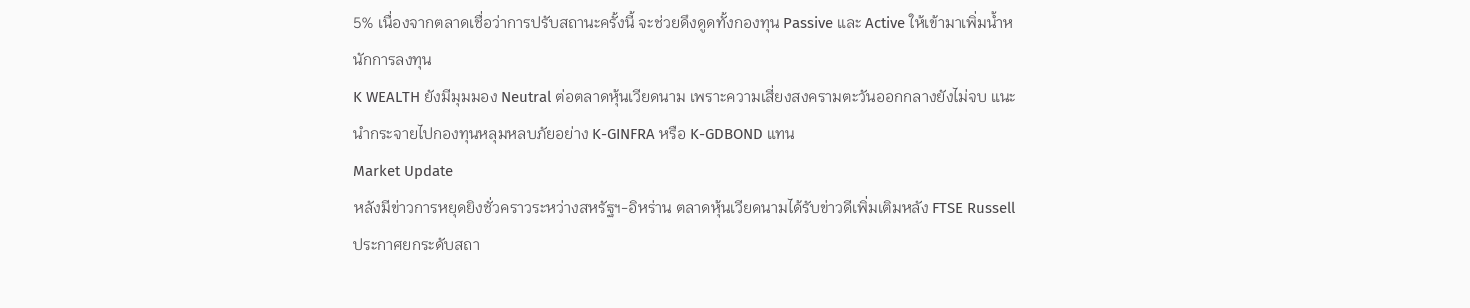5% เนื่องจากตลาดเชื่อว่าการปรับสถานะครั้งนี้ จะช่วยดึงดูดทั้งกองทุน Passive และ Active ให้เข้ามาเพิ่มน้ำหนักการลงทุน
K WEALTH ยังมีมุมมอง Neutral ต่อตลาดหุ้นเวียดนาม เพราะความเสี่ยงสงครามตะวันออกกลางยังไม่จบ แนะนำกระจายไปกองทุนหลุมหลบภัยอย่าง K-GINFRA หรือ K-GDBOND แทน
Market Update
หลังมีข่าวการหยุดยิงชั่วคราวระหว่างสหรัฐฯ-อิหร่าน ตลาดหุ้นเวียดนามได้รับข่าวดีเพิ่มเติมหลัง FTSE Russell ประกาศยกระดับสถา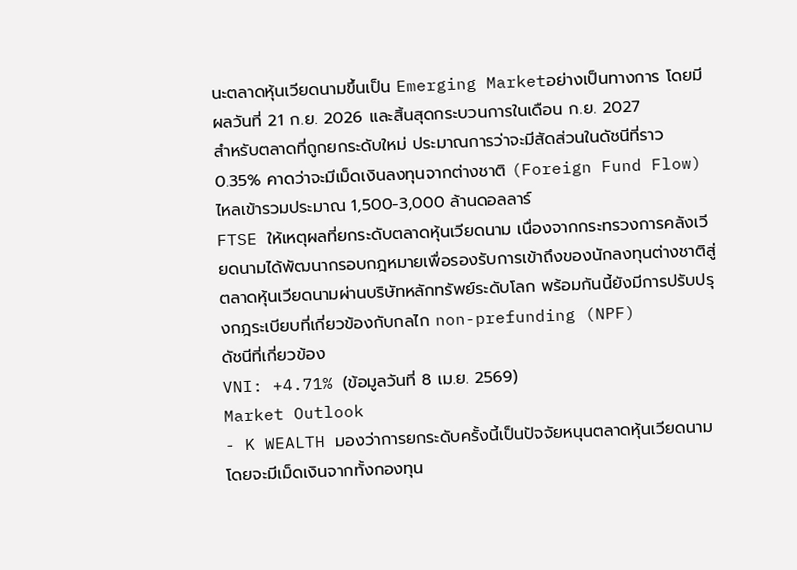นะตลาดหุ้นเวียดนามขึ้นเป็น Emerging Marketอย่างเป็นทางการ โดยมีผลวันที่ 21 ก.ย. 2026 และสิ้นสุดกระบวนการในเดือน ก.ย. 2027
สำหรับตลาดที่ถูกยกระดับใหม่ ประมาณการว่าจะมีสัดส่วนในดัชนีที่ราว 0.35% คาดว่าจะมีเม็ดเงินลงทุนจากต่างชาติ (Foreign Fund Flow) ไหลเข้ารวมประมาณ 1,500-3,000 ล้านดอลลาร์
FTSE ให้เหตุผลที่ยกระดับตลาดหุ้นเวียดนาม เนื่องจากกระทรวงการคลังเวียดนามได้พัฒนากรอบกฎหมายเพื่อรองรับการเข้าถึงของนักลงทุนต่างชาติสู่ตลาดหุ้นเวียดนามผ่านบริษัทหลักทรัพย์ระดับโลก พร้อมกันนี้ยังมีการปรับปรุงกฎระเบียบที่เกี่ยวข้องกับกลไก non-prefunding (NPF)
ดัชนีที่เกี่ยวข้อง
VNI: +4.71% (ข้อมูลวันที่ 8 เม.ย. 2569)
Market Outlook
- K WEALTH มองว่าการยกระดับครั้งนี้เป็นปัจจัยหนุนตลาดหุ้นเวียดนามโดยจะมีเม็ดเงินจากทั้งกองทุน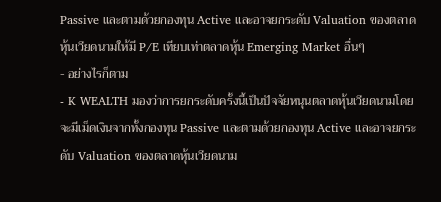Passive และตามด้วยกองทุน Active และอาจยกระดับ Valuation ของตลาดหุ้นเวียดนามให้มี P/E เทียบเท่าตลาดหุ้น Emerging Market อื่นๆ
- อย่างไรก็ตาม
- K WEALTH มองว่าการยกระดับครั้งนี้เป็นปัจจัยหนุนตลาดหุ้นเวียดนามโดยจะมีเม็ดเงินจากทั้งกองทุน Passive และตามด้วยกองทุน Active และอาจยกระดับ Valuation ของตลาดหุ้นเวียดนาม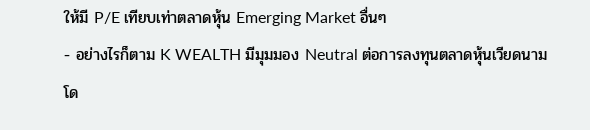ให้มี P/E เทียบเท่าตลาดหุ้น Emerging Market อื่นๆ
- อย่างไรก็ตาม K WEALTH มีมุมมอง Neutral ต่อการลงทุนตลาดหุ้นเวียดนาม โด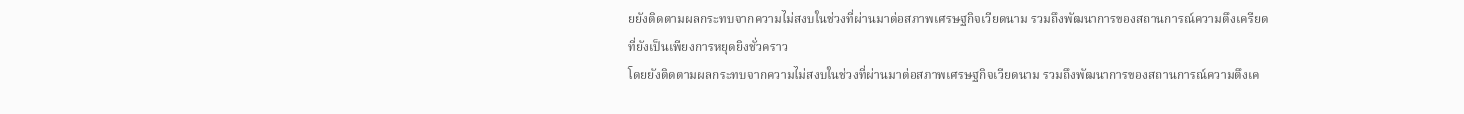ยยังติดตามผลกระทบจากความไม่สงบในช่วงที่ผ่านมาต่อสภาพเศรษฐกิจเวียดนาม รวมถึงพัฒนาการของสถานการณ์ความตึงเครียดที่ยังเป็นเพียงการหยุดยิงชั่วคราว
โดยยังติดตามผลกระทบจากความไม่สงบในช่วงที่ผ่านมาต่อสภาพเศรษฐกิจเวียดนาม รวมถึงพัฒนาการของสถานการณ์ความตึงเค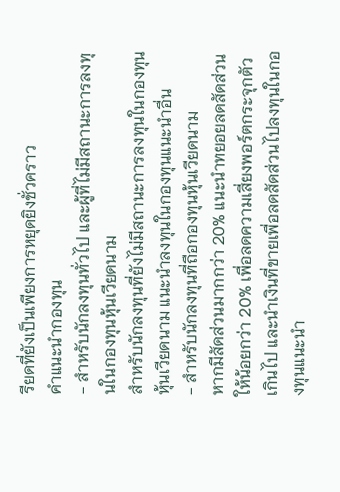รียดที่ยังเป็นเพียงการหยุดยิงชั่วคราว
คำแนะนำกองทุน
- สำหรับนักลงทุนทั่วไป และผู้ที่ไม่มีสถานะการลงทุนในกองทุนหุ้นเวียดนาม
สำหรับนักลงทุนที่ยังไม่มีสถานะการลงทุนในกองทุนหุ้นเวียดนาม แนะนำลงทุนในกองทุนแนะนำอื่น
- สำหรับนักลงทุนที่ถือกองทุนหุ้นเวียดนาม
หากมีสัดส่วนมากกว่า 20% แนะนำทยอยลดสัดส่วนให้น้อยกว่า 20% เพื่อลดความเสี่ยงพอร์ตกระจุกตัวเกินไป และนำเงินที่ขายเพื่อลดสัดส่วนไปลงทุนในกองทุนแนะนำ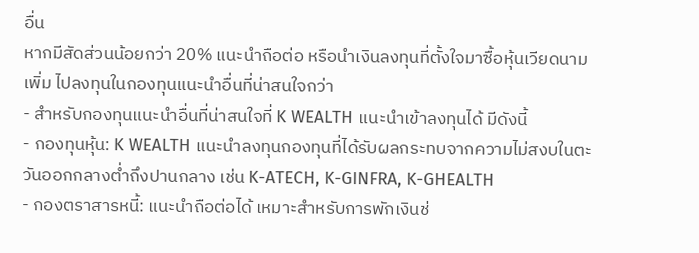อื่น
หากมีสัดส่วนน้อยกว่า 20% แนะนำถือต่อ หรือนำเงินลงทุนที่ตั้งใจมาซื้อหุ้นเวียดนามเพิ่ม ไปลงทุนในกองทุนแนะนำอื่นที่น่าสนใจกว่า
- สำหรับกองทุนแนะนำอื่นที่น่าสนใจที่ K WEALTH แนะนำเข้าลงทุนได้ มีดังนี้
- กองทุนหุ้น: K WEALTH แนะนำลงทุนกองทุนที่ได้รับผลกระทบจากความไม่สงบในตะวันออกกลางต่ำถึงปานกลาง เช่น K-ATECH, K-GINFRA, K-GHEALTH
- กองตราสารหนี้: แนะนำถือต่อได้ เหมาะสำหรับการพักเงินช่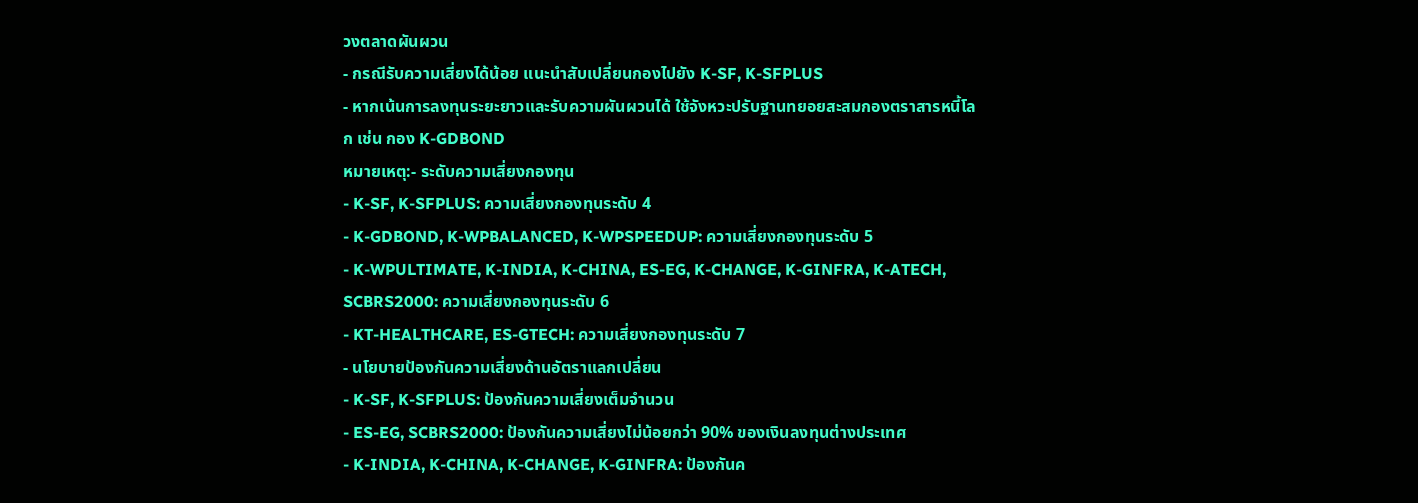วงตลาดผันผวน
- กรณีรับความเสี่ยงได้น้อย แนะนำสับเปลี่ยนกองไปยัง K-SF, K-SFPLUS
- หากเน้นการลงทุนระยะยาวและรับความผันผวนได้ ใช้จังหวะปรับฐานทยอยสะสมกองตราสารหนี้โลก เช่น กอง K-GDBOND
หมายเหตุ:- ระดับความเสี่ยงกองทุน
- K-SF, K-SFPLUS: ความเสี่ยงกองทุนระดับ 4
- K-GDBOND, K-WPBALANCED, K-WPSPEEDUP: ความเสี่ยงกองทุนระดับ 5
- K-WPULTIMATE, K-INDIA, K-CHINA, ES-EG, K-CHANGE, K-GINFRA, K-ATECH, SCBRS2000: ความเสี่ยงกองทุนระดับ 6
- KT-HEALTHCARE, ES-GTECH: ความเสี่ยงกองทุนระดับ 7
- นโยบายป้องกันความเสี่ยงด้านอัตราแลกเปลี่ยน
- K-SF, K-SFPLUS: ป้องกันความเสี่ยงเต็มจำนวน
- ES-EG, SCBRS2000: ป้องกันความเสี่ยงไม่น้อยกว่า 90% ของเงินลงทุนต่างประเทศ
- K-INDIA, K-CHINA, K-CHANGE, K-GINFRA: ป้องกันค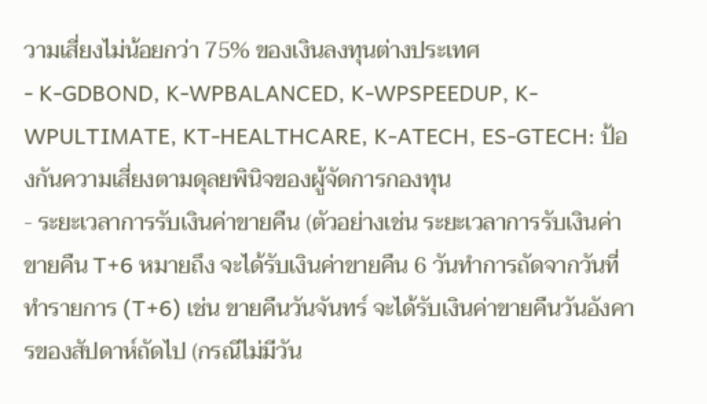วามเสี่ยงไม่น้อยกว่า 75% ของเงินลงทุนต่างประเทศ
- K-GDBOND, K-WPBALANCED, K-WPSPEEDUP, K-WPULTIMATE, KT-HEALTHCARE, K-ATECH, ES-GTECH: ป้องกันความเสี่ยงตามดุลยพินิจของผู้จัดการกองทุน
- ระยะเวลาการรับเงินค่าขายคืน (ตัวอย่างเช่น ระยะเวลาการรับเงินค่าขายคืน T+6 หมายถึง จะได้รับเงินค่าขายคืน 6 วันทำการถัดจากวันที่ทำรายการ (T+6) เช่น ขายคืนวันจันทร์ จะได้รับเงินค่าขายคืนวันอังคารของสัปดาห์ถัดไป (กรณีไม่มีวัน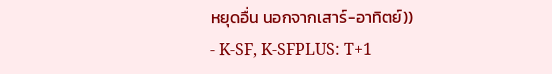หยุดอื่น นอกจากเสาร์-อาทิตย์))
- K-SF, K-SFPLUS: T+1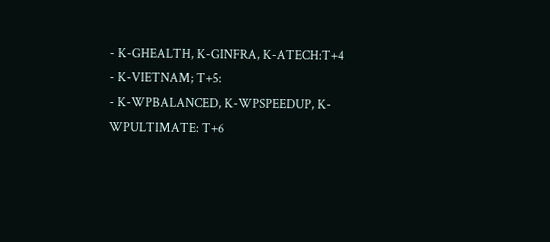- K-GHEALTH, K-GINFRA, K-ATECH:T+4
- K-VIETNAM; T+5:
- K-WPBALANCED, K-WPSPEEDUP, K-WPULTIMATE: T+6